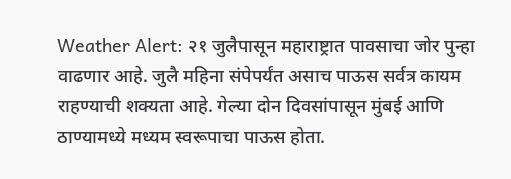Weather Alert: २१ जुलैपासून महाराष्ट्रात पावसाचा जोर पुन्हा वाढणार आहे. जुलै महिना संपेपर्यंत असाच पाऊस सर्वत्र कायम राहण्याची शक्यता आहे. गेल्या दोन दिवसांपासून मुंबई आणि ठाण्यामध्ये मध्यम स्वरूपाचा पाऊस होता.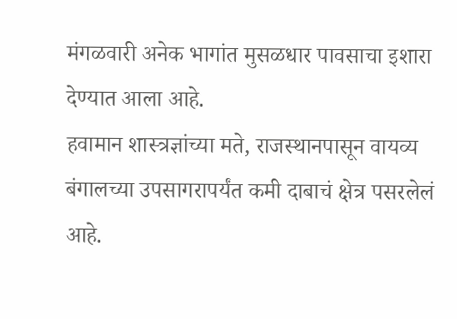मंगळवारी अनेक भागांत मुसळधार पावसाचा इशारा देण्यात आला आहे.
हवामान शास्त्रज्ञांच्या मते, राजस्थानपासून वायव्य बंगालच्या उपसागरापर्यंत कमी दाबाचं क्षेत्र पसरलेलं आहे.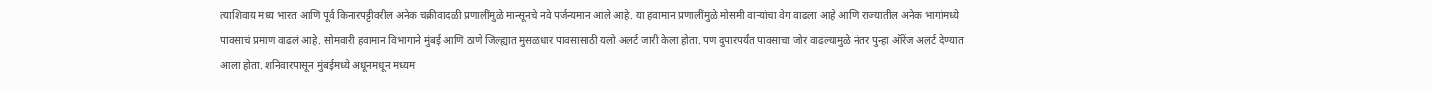त्याशिवाय मध्य भारत आणि पूर्व किनारपट्टीवरील अनेक चक्रीवादळी प्रणालींमुळे मान्सूनचे नवे पर्जन्यमान आले आहे. या हवामान प्रणालींमुळे मोसमी वाऱ्यांचा वेग वाढला आहे आणि राज्यातील अनेक भागांमध्ये पावसाचं प्रमाण वाढलं आहे. सोमवारी हवामान विभागाने मुंबई आणि ठाणे जिल्ह्यात मुसळधार पावसासाठी यलो अलर्ट जारी केला होता. पण दुपारपर्यंत पावसाचा जोर वाढल्यामुळे नंतर पुन्हा ऑरेंज अलर्ट देण्यात आला होता. शनिवारपासून मुंबईमध्ये अधूनमधून मध्यम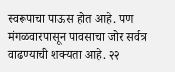स्वरूपाचा पाऊस होत आहे. पण मंगळवारपासून पावसाचा जोर सर्वत्र वाढण्याची शक्यता आहे. २२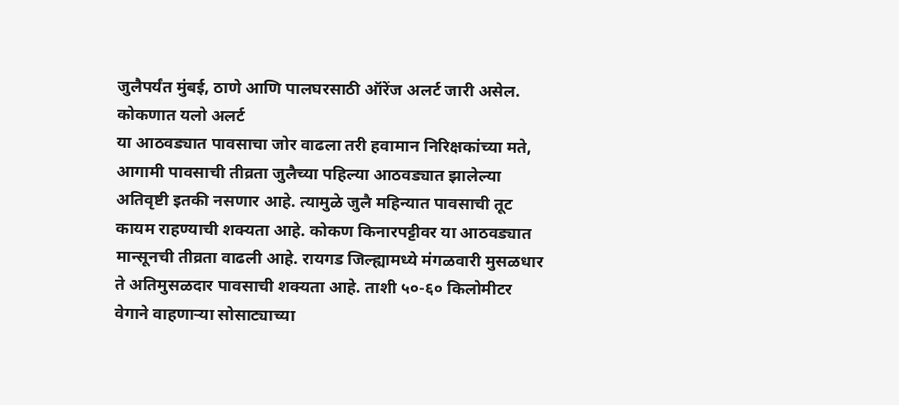जुलैपर्यंत मुंबई, ठाणे आणि पालघरसाठी ऑरेंज अलर्ट जारी असेल.
कोकणात यलो अलर्ट
या आठवड्यात पावसाचा जोर वाढला तरी हवामान निरिक्षकांच्या मते, आगामी पावसाची तीव्रता जुलैच्या पहिल्या आठवड्यात झालेल्या अतिवृष्टी इतकी नसणार आहे. त्यामुळे जुलै महिन्यात पावसाची तूट कायम राहण्याची शक्यता आहे. कोकण किनारपट्टीवर या आठवड्यात मान्सूनची तीव्रता वाढली आहे. रायगड जिल्ह्यामध्ये मंगळवारी मुसळधार ते अतिमुसळदार पावसाची शक्यता आहे. ताशी ५०-६० किलोमीटर वेगाने वाहणाऱ्या सोसाट्याच्या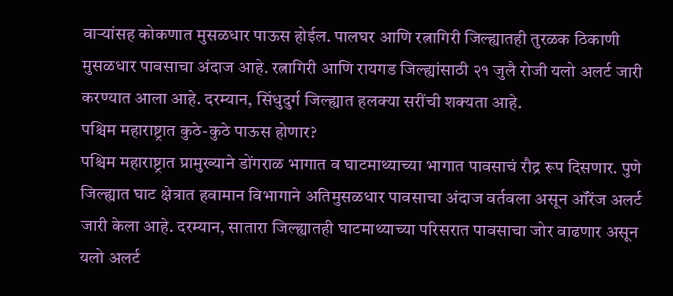वाऱ्यांसह कोकणात मुसळधार पाऊस होईल. पालघर आणि रत्नागिरी जिल्ह्यातही तुरळक ठिकाणी मुसळधार पावसाचा अंदाज आहे. रत्नागिरी आणि रायगड जिल्ह्यांसाठी २१ जुलै रोजी यलो अलर्ट जारी करण्यात आला आहे. दरम्यान, सिंधुदुर्ग जिल्ह्यात हलक्या सरींची शक्यता आहे.
पश्चिम महाराष्ट्रात कुठे-कुठे पाऊस होणार?
पश्चिम महाराष्ट्रात प्रामुख्याने डोंगराळ भागात व घाटमाथ्याच्या भागात पावसाचं रौद्र रूप दिसणार. पुणे जिल्ह्यात घाट क्षेत्रात हवामान विभागाने अतिमुसळधार पावसाचा अंदाज वर्तवला असून ऑरेंज अलर्ट जारी केला आहे. दरम्यान, सातारा जिल्ह्यातही घाटमाथ्याच्या परिसरात पावसाचा जोर वाढणार असून यलो अलर्ट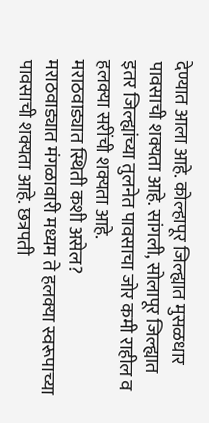देण्यात आला आहे. कोल्हापूर जिल्ह्यात मुसळधार पावसाची शक्यता आहे. सांगली, सोलापूर जिल्ह्यात इतर जिल्ह्यांच्या तुलनेत पावसाचा जोर कमी राहील व हलक्या सरींची शक्यता आहे.
मराठवाड्यात स्थिती कशी असेल?
मराठवाड्यात मंगळावारी मध्यम ते हलक्या स्वरूपाच्या पावसाची शक्यता आहे. छत्रपती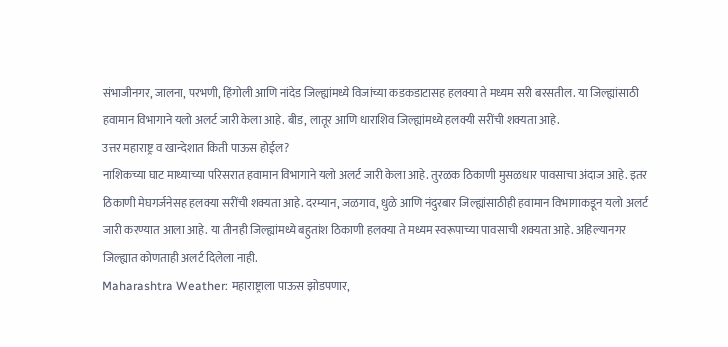संभाजीनगर, जालना, परभणी, हिंगोली आणि नांदेड जिल्ह्यांमध्ये विजांच्या कडकडाटासह हलक्या ते मध्यम सरी बरसतील. या जिल्ह्यांसाठी हवामान विभागाने यलो अलर्ट जारी केला आहे. बीड, लातूर आणि धाराशिव जिल्ह्यांमध्ये हलक्यी सरींची शक्यता आहे.
उत्तर महाराष्ट्र व खान्देशात किती पाऊस होईल?
नाशिकच्या घाट माथ्याच्या परिसरात हवामान विभागाने यलो अलर्ट जारी केला आहे. तुरळक ठिकाणी मुसळधार पावसाचा अंदाज आहे. इतर ठिकाणी मेघगर्जनेसह हलक्या सरींची शक्यता आहे. दरम्यान, जळगाव, धुळे आणि नंदुरबार जिल्ह्यांसाठीही हवामान विभागाकडून यलो अलर्ट जारी करण्यात आला आहे. या तीनही जिल्ह्यांमध्ये बहुतांश ठिकाणी हलक्या ते मध्यम स्वरूपाच्या पावसाची शक्यता आहे. अहिल्यानगर जिल्ह्यात कोणताही अलर्ट दिलेला नाही.
Maharashtra Weather: महाराष्ट्राला पाऊस झोडपणार,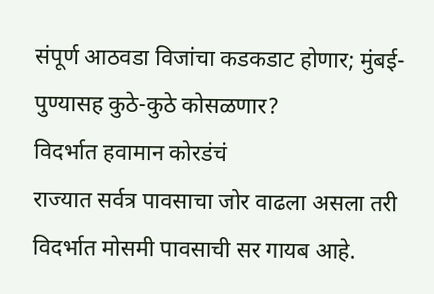संपूर्ण आठवडा विजांचा कडकडाट होणार; मुंबई-पुण्यासह कुठे-कुठे कोसळणार?
विदर्भात हवामान कोरडंचं
राज्यात सर्वत्र पावसाचा जोर वाढला असला तरी विदर्भात मोसमी पावसाची सर गायब आहे.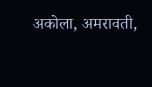अकोला, अमरावती,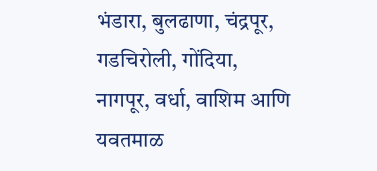भंडारा, बुलढाणा, चंद्रपूर, गडचिरोली, गोंदिया, नागपूर, वर्धा, वाशिम आणि यवतमाळ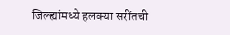जिल्ह्यांमध्ये हलक्या सरींतची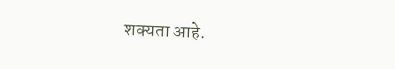शक्यता आहे.